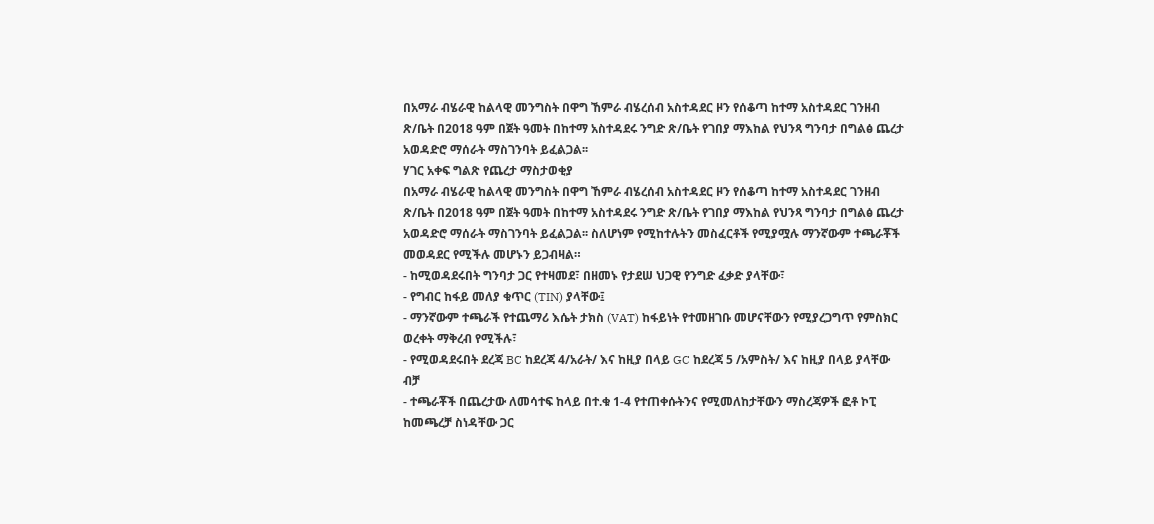በአማራ ብሄራዊ ከልላዊ መንግስት በዋግ ኸምራ ብሄረሰብ አስተዳደር ዞን የሰቆጣ ከተማ አስተዳደር ገንዘብ ጽ/ቤት በ2018 ዓም በጀት ዓመት በከተማ አስተዳደሩ ንግድ ጽ/ቤት የገበያ ማእከል የህንጻ ግንባታ በግልፅ ጨረታ አወዳድሮ ማሰራት ማስገንባት ይፈልጋል፡፡
ሃገር አቀፍ ግልጽ የጨረታ ማስታወቂያ
በአማራ ብሄራዊ ከልላዊ መንግስት በዋግ ኸምራ ብሄረሰብ አስተዳደር ዞን የሰቆጣ ከተማ አስተዳደር ገንዘብ ጽ/ቤት በ2018 ዓም በጀት ዓመት በከተማ አስተዳደሩ ንግድ ጽ/ቤት የገበያ ማእከል የህንጻ ግንባታ በግልፅ ጨረታ አወዳድሮ ማሰራት ማስገንባት ይፈልጋል፡፡ ስለሆነም የሚከተሉትን መስፈርቶች የሚያሟሉ ማንኛውም ተጫራቾች መወዳደር የሚችሉ መሆኑን ይጋብዛል።
- ከሚወዳደሩበት ግንባታ ጋር የተዛመደ፣ በዘመኑ የታደሠ ህጋዊ የንግድ ፈቃድ ያላቸው፣
- የግብር ከፋይ መለያ ቁጥር (TIN) ያላቸው፤
- ማንኛውም ተጫራች የተጨማሪ እሴት ታክስ (VAT) ከፋይነት የተመዘገቡ መሆናቸውን የሚያረጋግጥ የምስክር ወረቀት ማቅረብ የሚችሉ፣
- የሚወዳደሩበት ደረጃ BC ከደረጃ 4/አራት/ እና ከዚያ በላይ GC ከደረጃ 5 /አምስት/ እና ከዚያ በላይ ያላቸው ብቻ
- ተጫራቾች በጨረታው ለመሳተፍ ከላይ በተ.ቁ 1-4 የተጠቀሱትንና የሚመለከታቸውን ማስረጃዎች ፎቶ ኮፒ ከመጫረቻ ስነዳቸው ጋር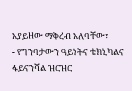አያይዘው ማቅረብ አለባቸው፣
- የግንባታውን ዓይነትና ቴክኒካልና ፋይናንሻል ዝርዝር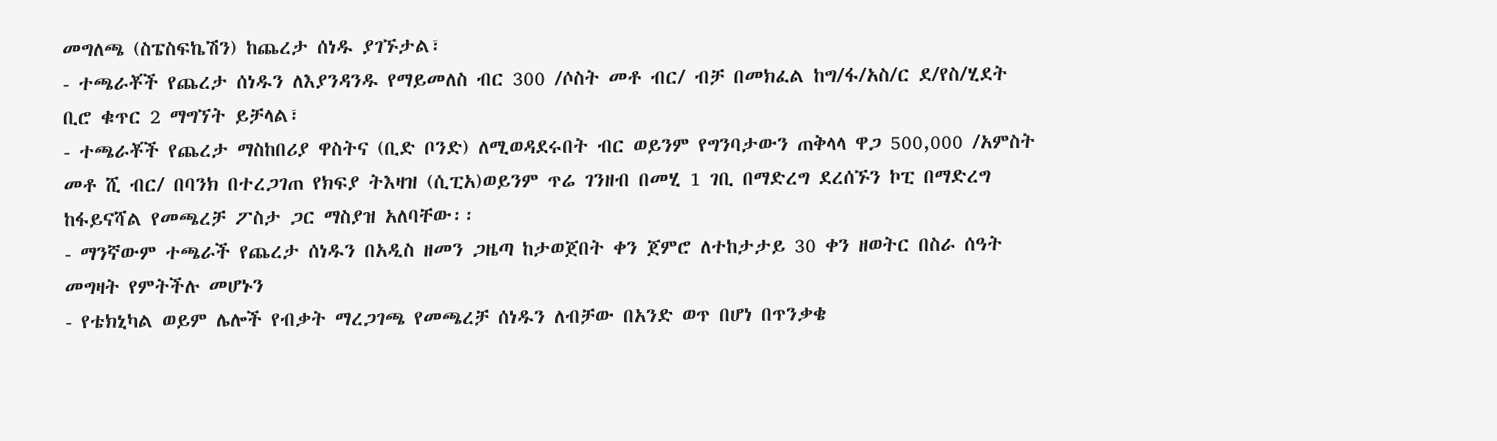መግለጫ (ስፔስፍኬሽን) ከጨረታ ሰነዱ ያገኙታል፣
- ተጫራቾች የጨረታ ሰነዱን ለእያንዳንዱ የማይመለስ ብር 300 /ሶስት መቶ ብር/ ብቻ በመክፈል ከግ/ፋ/አስ/ር ደ/የስ/ሂደት ቢሮ ቁጥር 2 ማግኘት ይቻላል፣
- ተጫራቾች የጨረታ ማስከበሪያ ዋስትና (ቢድ ቦንድ) ለሚወዳደሩበት ብር ወይንም የግንባታውን ጠቅላላ ዋጋ 500,000 /አምስት መቶ ሺ ብር/ በባንክ በተረጋገጠ የክፍያ ትእዛዝ (ሲፒአ)ወይንም ጥሬ ገንዘብ በመሂ 1 ገቢ በማድረግ ደረሰኙን ኮፒ በማድረግ ከፋይናሻል የመጫረቻ ፖስታ ጋር ማስያዝ አለባቸው፡፡
- ማንኛውም ተጫራች የጨረታ ሰነዱን በአዲስ ዘመን ጋዜጣ ከታወጀበት ቀን ጀምሮ ለተከታታይ 30 ቀን ዘወትር በስራ ሰዓት መግዛት የምትችሉ መሆኑን
- የቴክኒካል ወይም ሌሎች የብቃት ማረጋገጫ የመጫረቻ ሰነዱን ለብቻው በአንድ ወጥ በሆነ በጥንቃቄ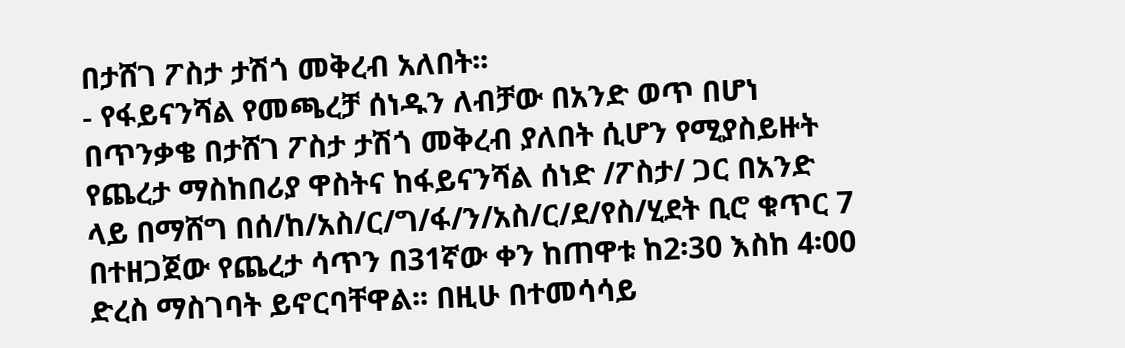በታሸገ ፖስታ ታሽጎ መቅረብ አለበት፡፡
- የፋይናንሻል የመጫረቻ ሰነዱን ለብቻው በአንድ ወጥ በሆነ በጥንቃቄ በታሸገ ፖስታ ታሽጎ መቅረብ ያለበት ሲሆን የሚያስይዙት የጨረታ ማስከበሪያ ዋስትና ከፋይናንሻል ሰነድ /ፖስታ/ ጋር በአንድ ላይ በማሸግ በሰ/ከ/አስ/ር/ግ/ፋ/ን/አስ/ር/ደ/የስ/ሂደት ቢሮ ቁጥር 7 በተዘጋጀው የጨረታ ሳጥን በ31ኛው ቀን ከጠዋቱ ከ2፡30 እስከ 4፡00 ድረስ ማስገባት ይኖርባቸዋል፡፡ በዚሁ በተመሳሳይ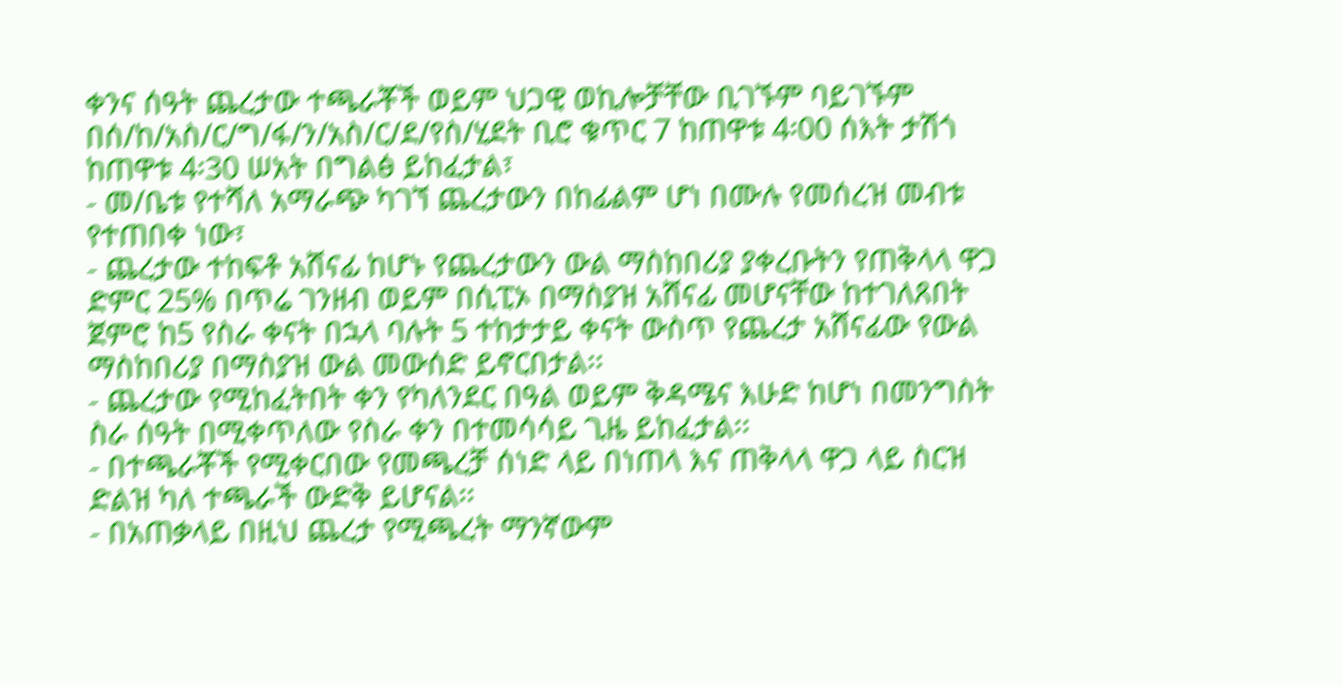ቀንና ሰዓት ጨረታው ተጫራቾች ወይም ህጋዊ ወኪሎቻቸው ቢገኙም ባይገኙም በሰ/ከ/አስ/ር/ግ/ፋ/ን/አስ/ር/ደ/የስ/ሂደት ቢሮ ቁጥር 7 ከጠዋቱ 4፡00 ሰእት ታሽጎ ከጠዋቱ 4፡30 ሠአት በግልፅ ይከፈታል፣
- መ/ቤቱ የተሻለ አማራጭ ካገኘ ጨረታውን በከፊልም ሆነ በሙሉ የመሰረዝ መብቱ የተጠበቀ ነው፣
- ጨረታው ተከፍቶ አሸናፊ ከሆኑ የጨረታውን ውል ማስከበሪያ ያቀረቡትን የጠቅላላ ዋጋ ድምር 25% በጥሬ ገንዘብ ወይም በሲፒኦ በማስያዝ አሸናፊ መሆናቸው ከተገለጸበት ጀምሮ ከ5 የስራ ቀናት በኋላ ባሉት 5 ተከታታይ ቀናት ውስጥ የጨረታ አሸናፊው የውል ማስከበሪያ በማስያዝ ውል መውሰድ ይኖርበታል፡፡
- ጨረታው የሚከፈትበት ቀን የካለንደር በዓል ወይም ቅዳሜና እሁድ ከሆነ በመንግስት ስራ ሰዓት በሚቀጥለው የስራ ቀን በተመሳሳይ ጊዜ ይከፈታል፡፡
- በተጫራቾች የሚቀርበው የመጫረቻ ሰነድ ላይ በነጠላ እና ጠቅላላ ዋጋ ላይ ስርዝ ድልዝ ካለ ተጫራች ውድቅ ይሆናል፡፡
- በአጠቃላይ በዚህ ጨረታ የሚጫረት ማንኛውም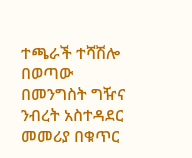ተጫራች ተሻሽሎ በወጣው በመንግስት ግዥና ንብረት አስተዳደር መመሪያ በቁጥር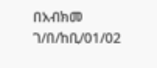በአብክመ ገ/በ/ከቢ/01/02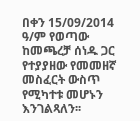በቀን 15/09/2014 ዓ/ም የወጣው ከመጫረቻ ሰነዱ ጋር የተያያዘው የመመዘኛ መስፈርት ውስጥ የሚካተቱ መሆኑን እንገልጻለን፡፡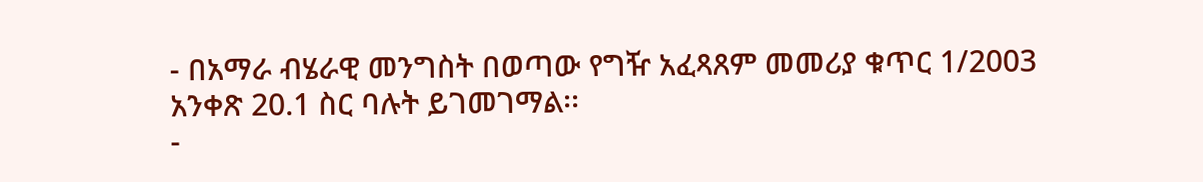- በአማራ ብሄራዊ መንግስት በወጣው የግዥ አፈጻጸም መመሪያ ቁጥር 1/2003 አንቀጽ 20.1 ስር ባሉት ይገመገማል፡፡
-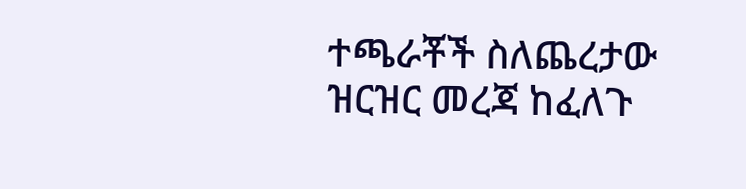ተጫራቾች ስለጨረታው ዝርዝር መረጃ ከፈለጉ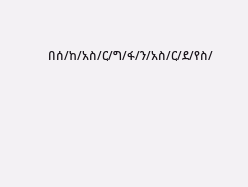በሰ/ከ/አስ/ር/ግ/ፋ/ን/አስ/ር/ደ/የስ/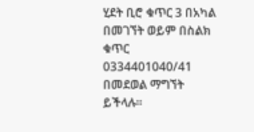ሂደት ቢሮ ቁጥር 3 በአካል በመገኘት ወይም በስልክ ቁጥር 0334401040/41 በመደወል ማግኘት ይችላሉ፡፡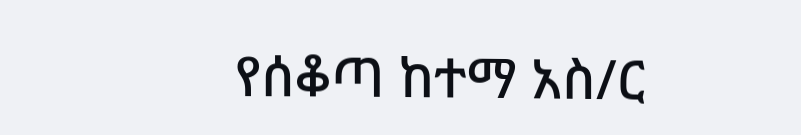የሰቆጣ ከተማ አስ/ር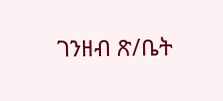ገንዘብ ጽ/ቤት